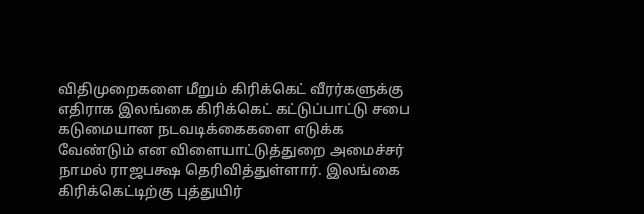விதிமுறைகளை மீறும் கிரிக்கெட் வீரர்களுக்கு எதிராக இலங்கை கிரிக்கெட் கட்டுப்பாட்டு சபை கடுமையான நடவடிக்கைகளை எடுக்க வேண்டும் என விளையாட்டுத்துறை அமைச்சர் நாமல் ராஜபக்ஷ தெரிவித்துள்ளார். இலங்கை கிரிக்கெட்டிற்கு புத்துயிர்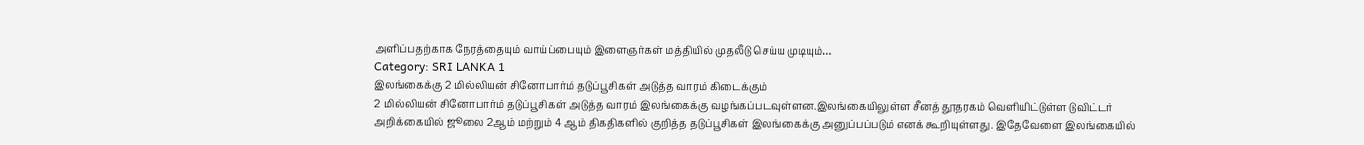அளிப்பதற்காக நேரத்தையும் வாய்ப்பையும் இளைஞர்கள் மத்தியில் முதலீடு செய்ய முடியும்…
Category: SRI LANKA 1
இலங்கைக்கு 2 மில்லியன் சினோபார்ம் தடுப்பூசிகள் அடுத்த வாரம் கிடைக்கும்
2 மில்லியன் சினோபார்ம் தடுப்பூசிகள் அடுத்த வாரம் இலங்கைக்கு வழங்கப்படவுள்ளன.இலங்கையிலுள்ள சீனத் தூதரகம் வெளியிட்டுள்ள டுவிட்டர் அறிக்கையில் ஜூலை 2ஆம் மற்றும் 4 ஆம் திகதிகளில் குறித்த தடுப்பூசிகள் இலங்கைக்கு அனுப்பப்படும் எனக் கூறியுள்ளது. இதேவேளை இலங்கையில்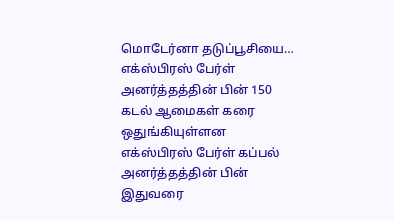மொடேர்னா தடுப்பூசியை…
எக்ஸ்பிரஸ் பேர்ள் அனர்த்தத்தின் பின் 150 கடல் ஆமைகள் கரை ஒதுங்கியுள்ளன
எக்ஸ்பிரஸ் பேர்ள் கப்பல் அனர்த்தத்தின் பின் இதுவரை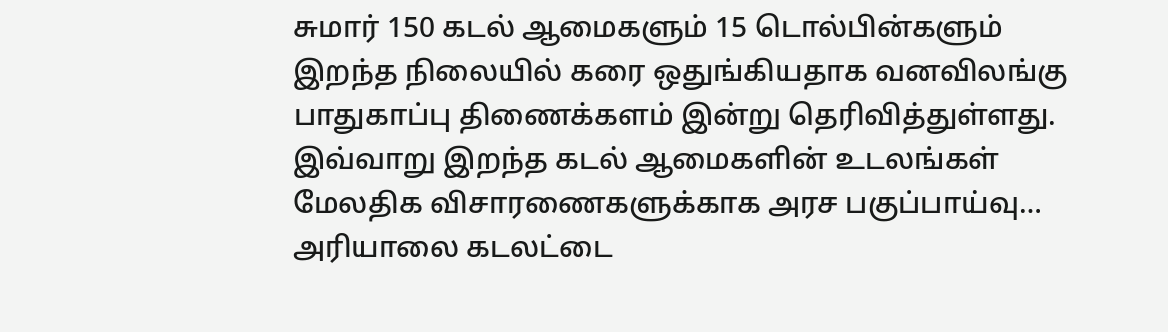சுமார் 150 கடல் ஆமைகளும் 15 டொல்பின்களும் இறந்த நிலையில் கரை ஒதுங்கியதாக வனவிலங்கு பாதுகாப்பு திணைக்களம் இன்று தெரிவித்துள்ளது. இவ்வாறு இறந்த கடல் ஆமைகளின் உடலங்கள் மேலதிக விசாரணைகளுக்காக அரச பகுப்பாய்வு…
அரியாலை கடலட்டை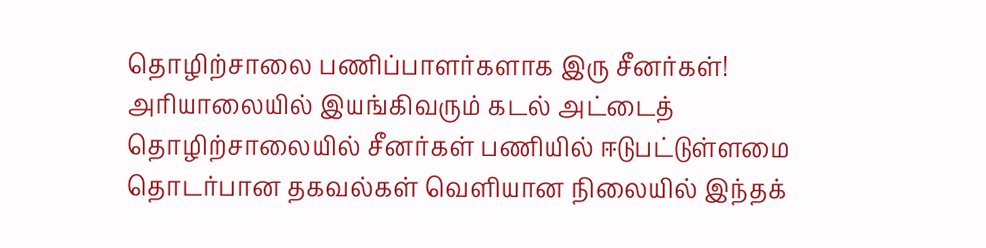தொழிற்சாலை பணிப்பாளர்களாக இரு சீனர்கள்!
அரியாலையில் இயங்கிவரும் கடல் அட்டைத் தொழிற்சாலையில் சீனர்கள் பணியில் ஈடுபட்டுள்ளமை தொடர்பான தகவல்கள் வெளியான நிலையில் இந்தக்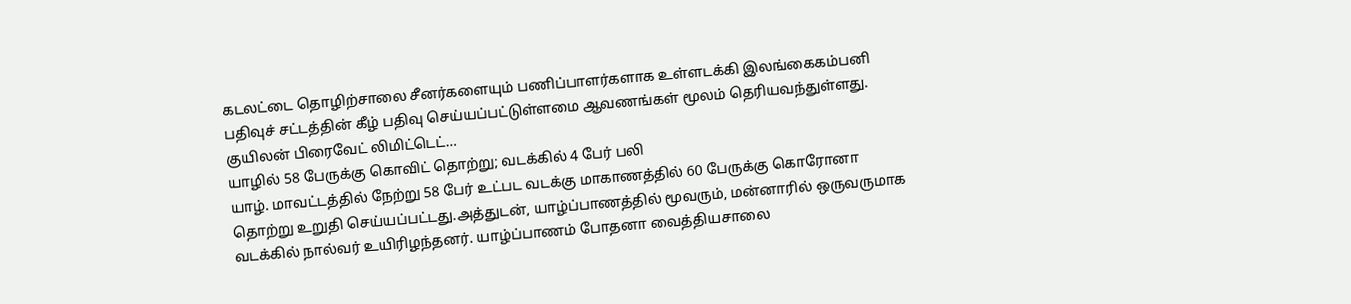கடலட்டை தொழிற்சாலை சீனர்களையும் பணிப்பாளர்களாக உள்ளடக்கி இலங்கைகம்பனி பதிவுச் சட்டத்தின் கீழ் பதிவு செய்யப்பட்டுள்ளமை ஆவணங்கள் மூலம் தெரியவந்துள்ளது. குயிலன் பிரைவேட் லிமிட்டெட்…
யாழில் 58 பேருக்கு கொவிட் தொற்று; வடக்கில் 4 பேர் பலி
யாழ். மாவட்டத்தில் நேற்று 58 பேர் உட்பட வடக்கு மாகாணத்தில் 60 பேருக்கு கொரோனா தொற்று உறுதி செய்யப்பட்டது.அத்துடன், யாழ்ப்பாணத்தில் மூவரும், மன்னாரில் ஒருவருமாக வடக்கில் நால்வர் உயிரிழந்தனர். யாழ்ப்பாணம் போதனா வைத்தியசாலை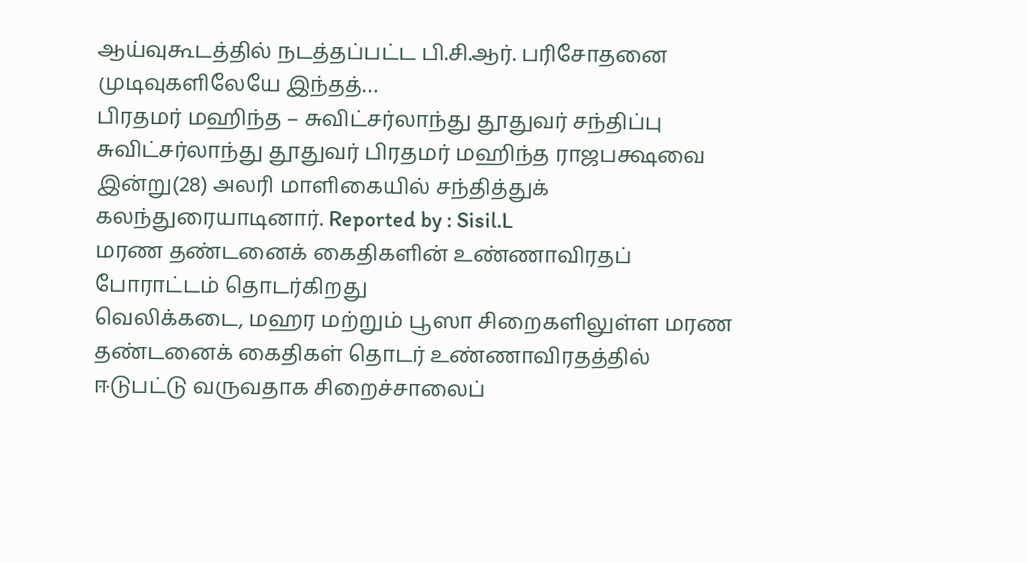ஆய்வுகூடத்தில் நடத்தப்பட்ட பி.சி.ஆர். பரிசோதனை முடிவுகளிலேயே இந்தத்…
பிரதமர் மஹிந்த – சுவிட்சர்லாந்து தூதுவர் சந்திப்பு
சுவிட்சர்லாந்து தூதுவர் பிரதமர் மஹிந்த ராஜபக்ஷவை இன்று(28) அலரி மாளிகையில் சந்தித்துக் கலந்துரையாடினார். Reported by : Sisil.L
மரண தண்டனைக் கைதிகளின் உண்ணாவிரதப் போராட்டம் தொடர்கிறது
வெலிக்கடை, மஹர மற்றும் பூஸா சிறைகளிலுள்ள மரண தண்டனைக் கைதிகள் தொடர் உண்ணாவிரதத்தில் ஈடுபட்டு வருவதாக சிறைச்சாலைப்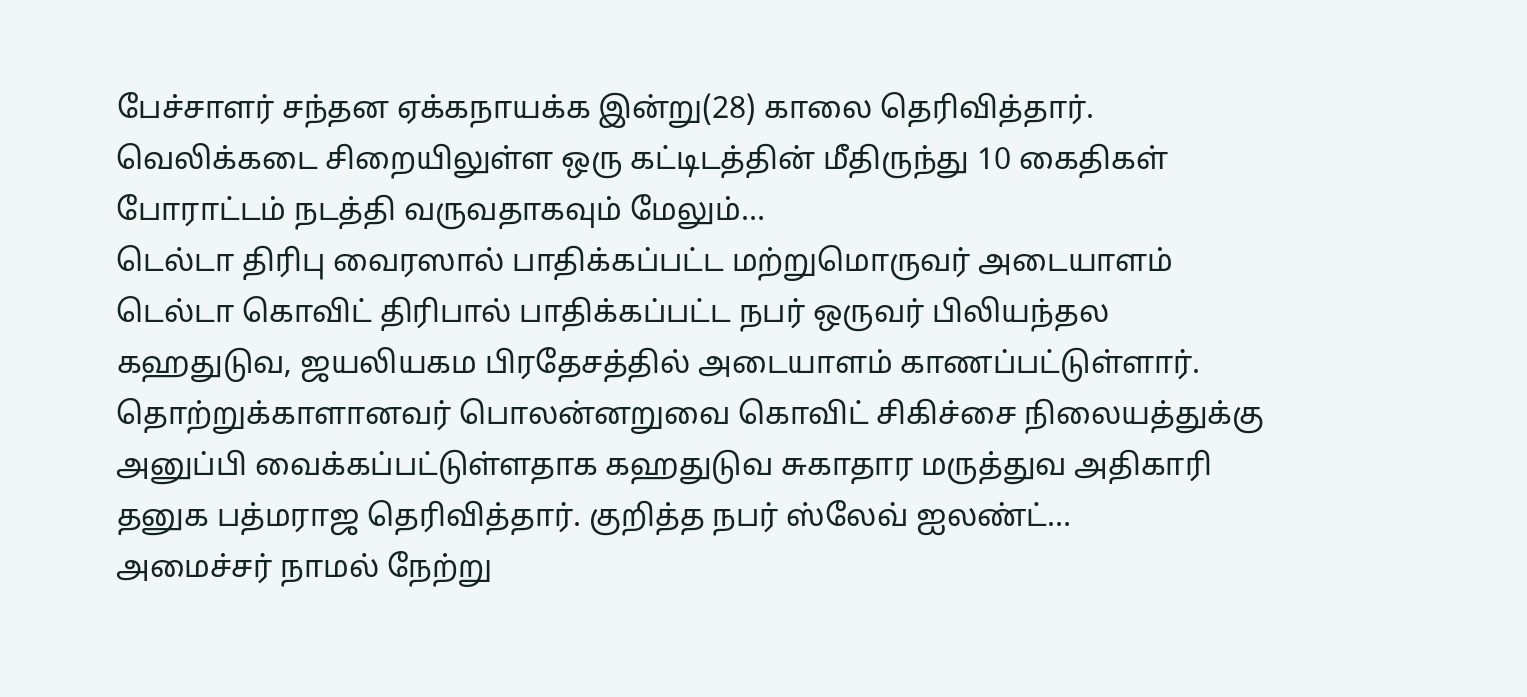பேச்சாளர் சந்தன ஏக்கநாயக்க இன்று(28) காலை தெரிவித்தார். வெலிக்கடை சிறையிலுள்ள ஒரு கட்டிடத்தின் மீதிருந்து 10 கைதிகள் போராட்டம் நடத்தி வருவதாகவும் மேலும்…
டெல்டா திரிபு வைரஸால் பாதிக்கப்பட்ட மற்றுமொருவர் அடையாளம்
டெல்டா கொவிட் திரிபால் பாதிக்கப்பட்ட நபர் ஒருவர் பிலியந்தல கஹதுடுவ, ஜயலியகம பிரதேசத்தில் அடையாளம் காணப்பட்டுள்ளார். தொற்றுக்காளானவர் பொலன்னறுவை கொவிட் சிகிச்சை நிலையத்துக்கு அனுப்பி வைக்கப்பட்டுள்ளதாக கஹதுடுவ சுகாதார மருத்துவ அதிகாரி தனுக பத்மராஜ தெரிவித்தார். குறித்த நபர் ஸ்லேவ் ஐலண்ட்…
அமைச்சர் நாமல் நேற்று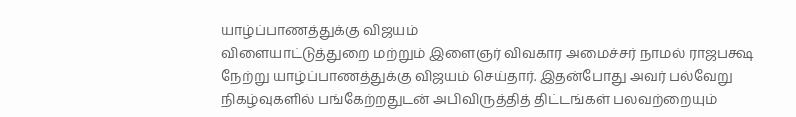யாழ்ப்பாணத்துக்கு விஜயம்
விளையாட்டுத்துறை மற்றும் இளைஞர் விவகார அமைச்சர் நாமல் ராஜபக்ஷ நேற்று யாழ்ப்பாணத்துக்கு விஜயம் செய்தார். இதன்போது அவர் பல்வேறு நிகழ்வுகளில் பங்கேற்றதுடன் அபிவிருத்தித் திட்டங்கள் பலவற்றையும்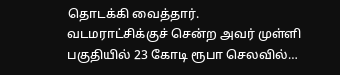தொடக்கி வைத்தார். வடமராட்சிக்குச் சென்ற அவர் முள்ளி பகுதியில் 23 கோடி ரூபா செலவில்…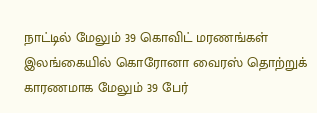நாட்டில் மேலும் 39 கொவிட் மரணங்கள்
இலங்கையில் கொரோனா வைரஸ் தொற்றுக் காரணமாக மேலும் 39 பேர்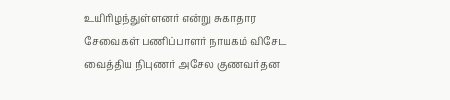உயிரிழந்துள்ளனர் என்று சுகாதார சேவைகள் பணிப்பாளர் நாயகம் விசேட வைத்திய நிபுணர் அசேல குணவர்தன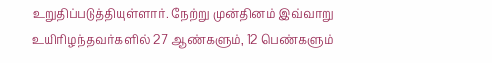உறுதிப்படுத்தியுள்ளார். நேற்று முன்தினம் இவ்வாறு உயிரிழந்தவர்களில் 27 ஆண்களும், 12 பெண்களும்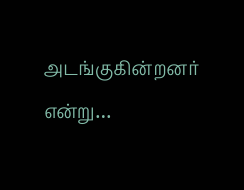அடங்குகின்றனர் என்று…